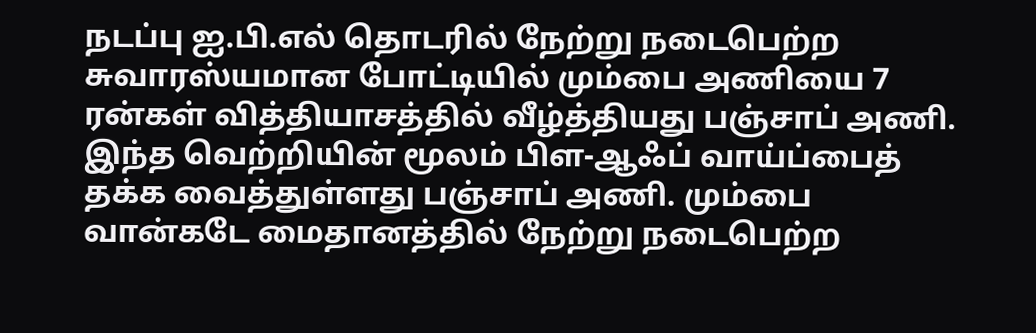நடப்பு ஐ.பி.எல் தொடரில் நேற்று நடைபெற்ற சுவாரஸ்யமான போட்டியில் மும்பை அணியை 7 ரன்கள் வித்தியாசத்தில் வீழ்த்தியது பஞ்சாப் அணி. இந்த வெற்றியின் மூலம் பிள-ஆஃப் வாய்ப்பைத் தக்க வைத்துள்ளது பஞ்சாப் அணி. மும்பை வான்கடே மைதானத்தில் நேற்று நடைபெற்ற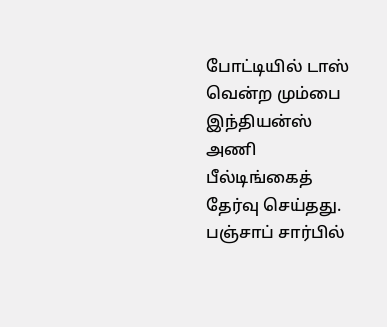போட்டியில் டாஸ் வென்ற மும்பை இந்தியன்ஸ் அணி பீல்டிங்கைத் தேர்வு செய்தது.
பஞ்சாப் சார்பில்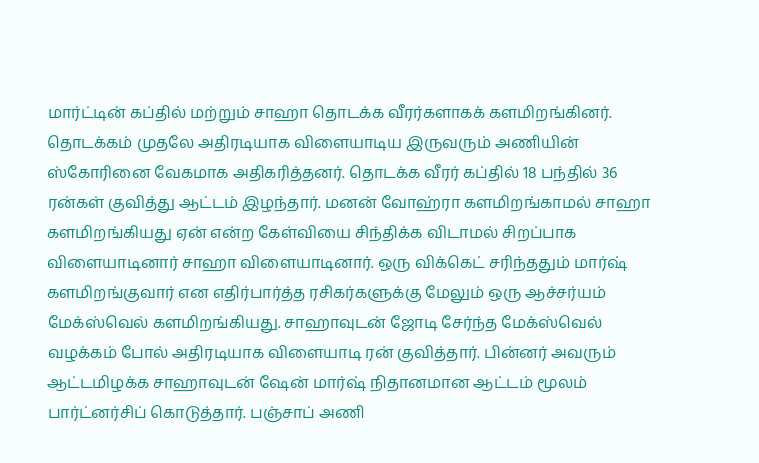மார்ட்டின் கப்தில் மற்றும் சாஹா தொடக்க வீரர்களாகக் களமிறங்கினர். தொடக்கம் முதலே அதிரடியாக விளையாடிய இருவரும் அணியின் ஸ்கோரினை வேகமாக அதிகரித்தனர். தொடக்க வீரர் கப்தில் 18 பந்தில் 36 ரன்கள் குவித்து ஆட்டம் இழந்தார். மனன் வோஹ்ரா களமிறங்காமல் சாஹா களமிறங்கியது ஏன் என்ற கேள்வியை சிந்திக்க விடாமல் சிறப்பாக விளையாடினார் சாஹா விளையாடினார். ஒரு விக்கெட் சரிந்ததும் மார்ஷ் களமிறங்குவார் என எதிர்பார்த்த ரசிகர்களுக்கு மேலும் ஒரு ஆச்சர்யம் மேக்ஸ்வெல் களமிறங்கியது. சாஹாவுடன் ஜோடி சேர்ந்த மேக்ஸ்வெல் வழக்கம் போல் அதிரடியாக விளையாடி ரன் குவித்தார். பின்னர் அவரும் ஆட்டமிழக்க சாஹாவுடன் ஷேன் மார்ஷ் நிதானமான ஆட்டம் மூலம் பார்ட்னர்சிப் கொடுத்தார். பஞ்சாப் அணி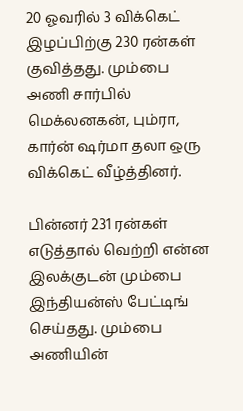20 ஓவரில் 3 விக்கெட் இழப்பிற்கு 230 ரன்கள் குவித்தது. மும்பை அணி சார்பில் மெக்லனகன், பும்ரா, கார்ன் ஷர்மா தலா ஒரு விக்கெட் வீழ்த்தினர்.

பின்னர் 231 ரன்கள் எடுத்தால் வெற்றி என்ன இலக்குடன் மும்பை இந்தியன்ஸ் பேட்டிங் செய்தது. மும்பை அணியின்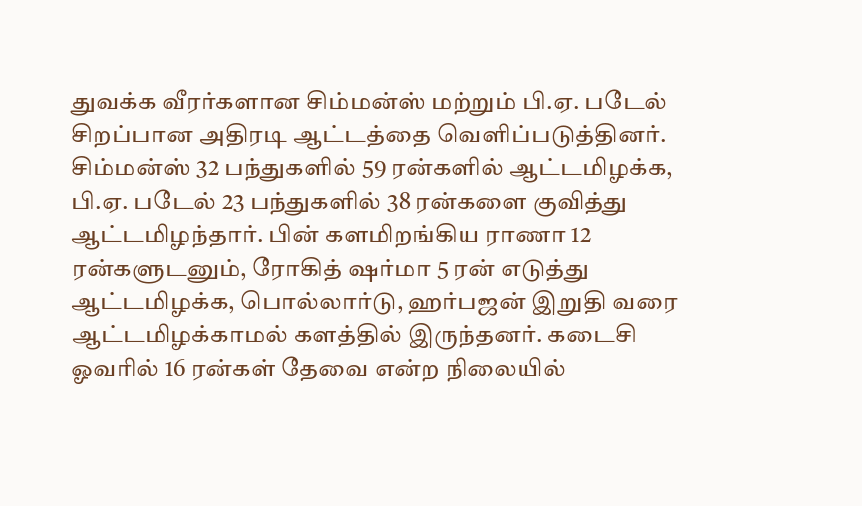துவக்க வீரர்களான சிம்மன்ஸ் மற்றும் பி.ஏ. படேல் சிறப்பான அதிரடி ஆட்டத்தை வெளிப்படுத்தினர். சிம்மன்ஸ் 32 பந்துகளில் 59 ரன்களில் ஆட்டமிழக்க, பி.ஏ. படேல் 23 பந்துகளில் 38 ரன்களை குவித்து ஆட்டமிழந்தார். பின் களமிறங்கிய ராணா 12 ரன்களுடனும், ரோகித் ஷர்மா 5 ரன் எடுத்து ஆட்டமிழக்க, பொல்லார்டு, ஹர்பஜன் இறுதி வரை ஆட்டமிழக்காமல் களத்தில் இருந்தனர். கடைசி ஓவரில் 16 ரன்கள் தேவை என்ற நிலையில்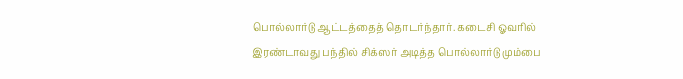பொல்லார்டு ஆட்டத்தைத் தொடர்ந்தார். கடைசி ஓவரில் இரண்டாவது பந்தில் சிக்ஸர் அடித்த பொல்லார்டு மும்பை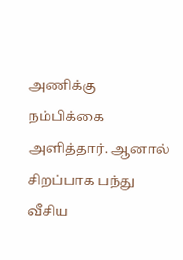அணிக்கு நம்பிக்கை அளித்தார். ஆனால் சிறப்பாக பந்து வீசிய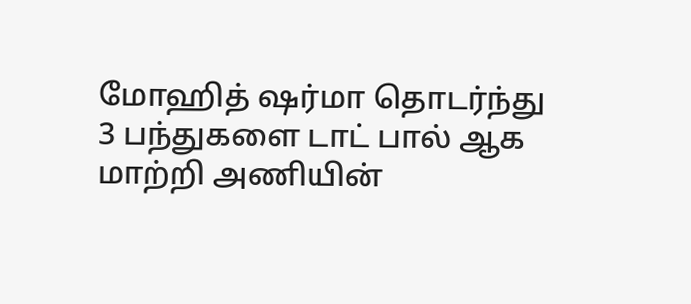மோஹித் ஷர்மா தொடர்ந்து 3 பந்துகளை டாட் பால் ஆக மாற்றி அணியின்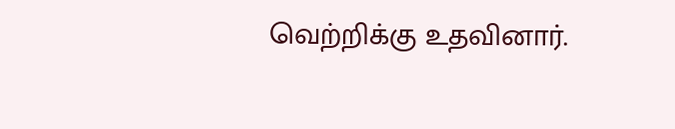வெற்றிக்கு உதவினார்.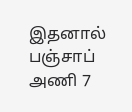இதனால் பஞ்சாப் அணி 7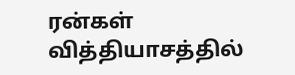ரன்கள் வித்தியாசத்தில்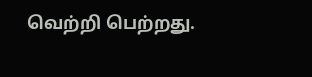வெற்றி பெற்றது.